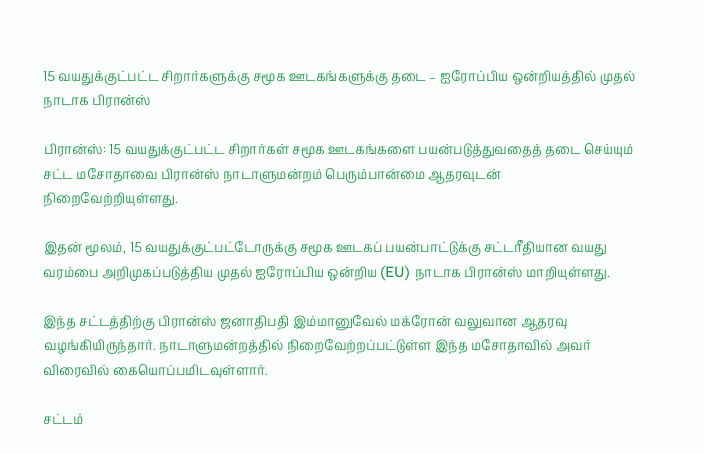15 வயதுக்குட்பட்ட சிறார்களுக்கு சமூக ஊடகங்களுக்கு தடை – ஐரோப்பிய ஒன்றியத்தில் முதல் நாடாக பிரான்ஸ்

பிரான்ஸ்: 15 வயதுக்குட்பட்ட சிறார்கள் சமூக ஊடகங்களை பயன்படுத்துவதைத் தடை செய்யும் சட்ட மசோதாவை பிரான்ஸ் நாடாளுமன்றம் பெரும்பான்மை ஆதரவுடன் நிறைவேற்றியுள்ளது.

இதன் மூலம், 15 வயதுக்குட்பட்டோருக்கு சமூக ஊடகப் பயன்பாட்டுக்கு சட்டரீதியான வயது வரம்பை அறிமுகப்படுத்திய முதல் ஐரோப்பிய ஒன்றிய (EU) நாடாக பிரான்ஸ் மாறியுள்ளது.

இந்த சட்டத்திற்கு பிரான்ஸ் ஜனாதிபதி இம்மானுவேல் மக்ரோன் வலுவான ஆதரவு வழங்கியிருந்தார். நாடாளுமன்றத்தில் நிறைவேற்றப்பட்டுள்ள இந்த மசோதாவில் அவர் விரைவில் கையொப்பமிடவுள்ளார்.

சட்டம்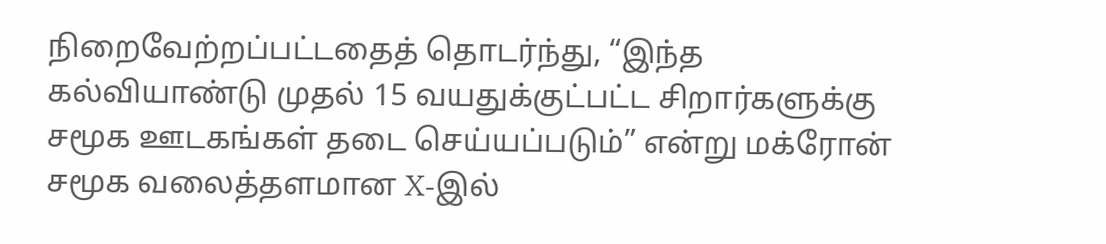நிறைவேற்றப்பட்டதைத் தொடர்ந்து, “இந்த கல்வியாண்டு முதல் 15 வயதுக்குட்பட்ட சிறார்களுக்கு சமூக ஊடகங்கள் தடை செய்யப்படும்” என்று மக்ரோன் சமூக வலைத்தளமான X-இல்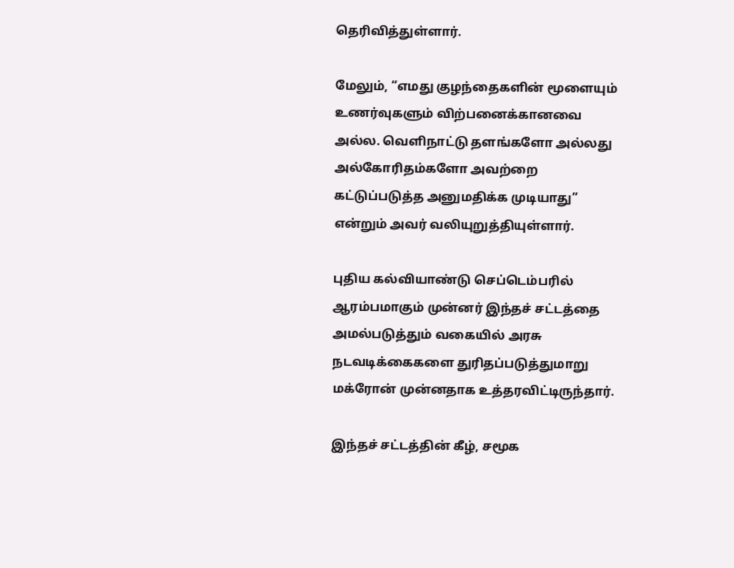தெரிவித்துள்ளார்.

மேலும், “எமது குழந்தைகளின் மூளையும் உணர்வுகளும் விற்பனைக்கானவை அல்ல. வெளிநாட்டு தளங்களோ அல்லது அல்கோரிதம்களோ அவற்றை கட்டுப்படுத்த அனுமதிக்க முடியாது” என்றும் அவர் வலியுறுத்தியுள்ளார்.

புதிய கல்வியாண்டு செப்டெம்பரில் ஆரம்பமாகும் முன்னர் இந்தச் சட்டத்தை அமல்படுத்தும் வகையில் அரசு நடவடிக்கைகளை துரிதப்படுத்துமாறு மக்ரோன் முன்னதாக உத்தரவிட்டிருந்தார்.

இந்தச் சட்டத்தின் கீழ், சமூக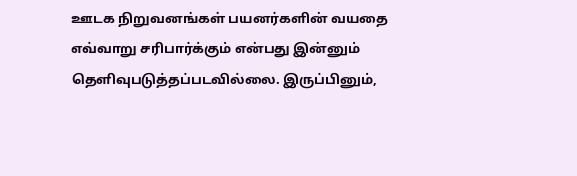ஊடக நிறுவனங்கள் பயனர்களின் வயதை எவ்வாறு சரிபார்க்கும் என்பது இன்னும் தெளிவுபடுத்தப்படவில்லை. இருப்பினும்,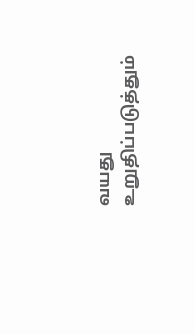வயது உறுதிப்படுத்தும்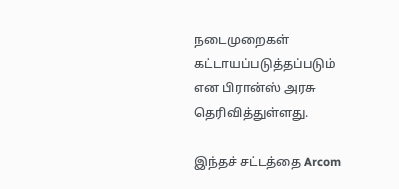நடைமுறைகள் கட்டாயப்படுத்தப்படும் என பிரான்ஸ் அரசு தெரிவித்துள்ளது.

இந்தச் சட்டத்தை Arcom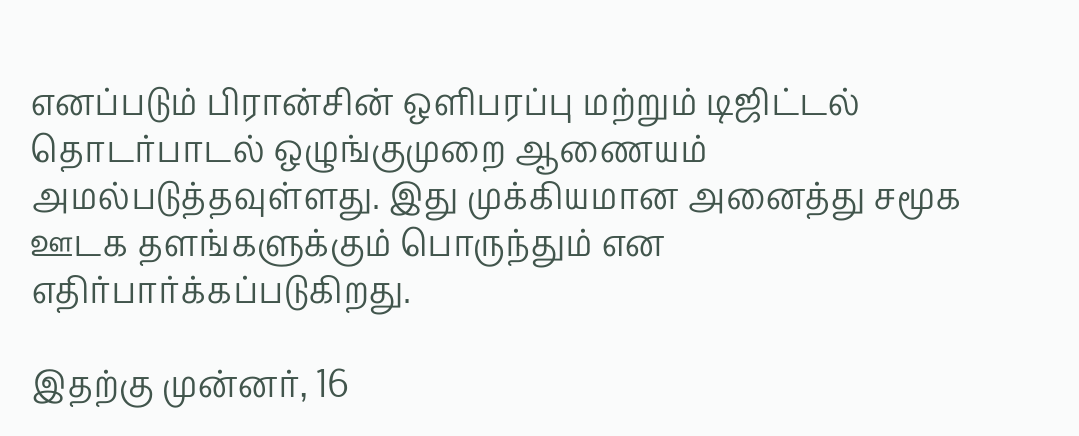எனப்படும் பிரான்சின் ஒளிபரப்பு மற்றும் டிஜிட்டல் தொடர்பாடல் ஒழுங்குமுறை ஆணையம் அமல்படுத்தவுள்ளது. இது முக்கியமான அனைத்து சமூக ஊடக தளங்களுக்கும் பொருந்தும் என எதிர்பார்க்கப்படுகிறது.

இதற்கு முன்னர், 16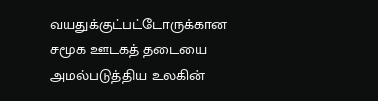வயதுக்குட்பட்டோருக்கான சமூக ஊடகத் தடையை அமல்படுத்திய உலகின்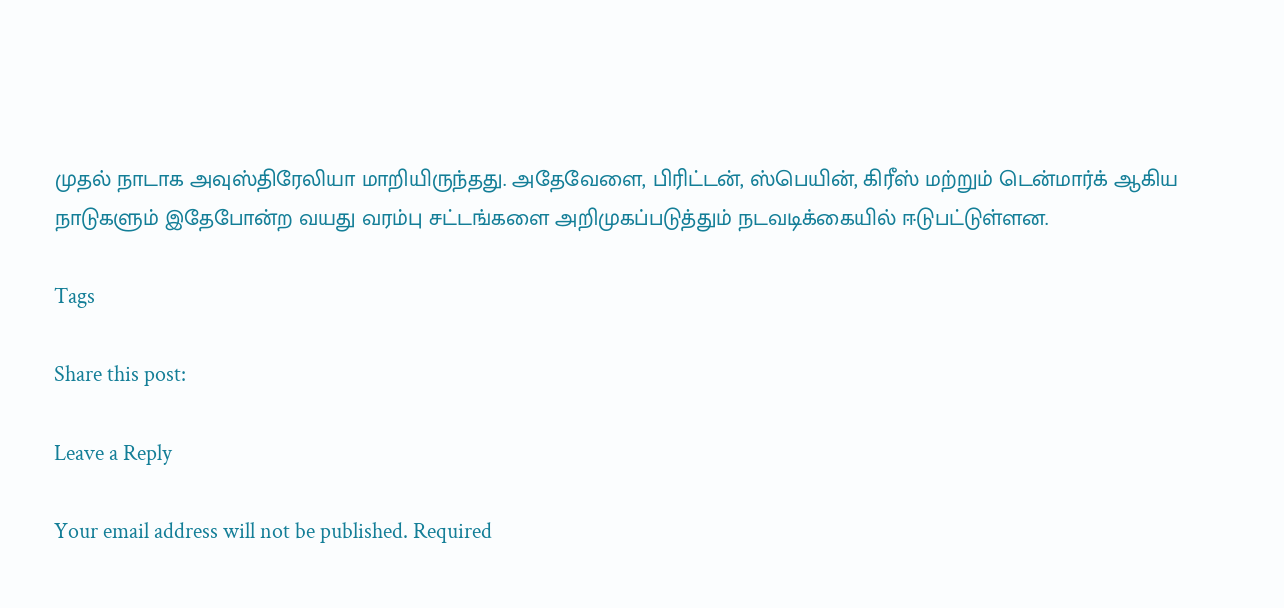முதல் நாடாக அவுஸ்திரேலியா மாறியிருந்தது. அதேவேளை, பிரிட்டன், ஸ்பெயின், கிரீஸ் மற்றும் டென்மார்க் ஆகிய நாடுகளும் இதேபோன்ற வயது வரம்பு சட்டங்களை அறிமுகப்படுத்தும் நடவடிக்கையில் ஈடுபட்டுள்ளன.

Tags

Share this post:

Leave a Reply

Your email address will not be published. Required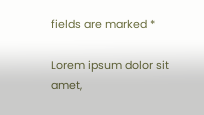fields are marked *

Lorem ipsum dolor sit amet,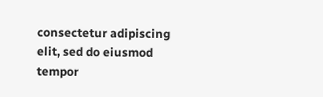consectetur adipiscing elit, sed do eiusmod tempor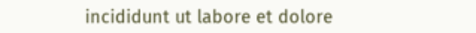incididunt ut labore et dolore